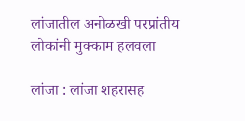लांजातील अनोळखी परप्रांतीय लोकांनी मुक्काम हलवला

लांजा : लांजा शहरासह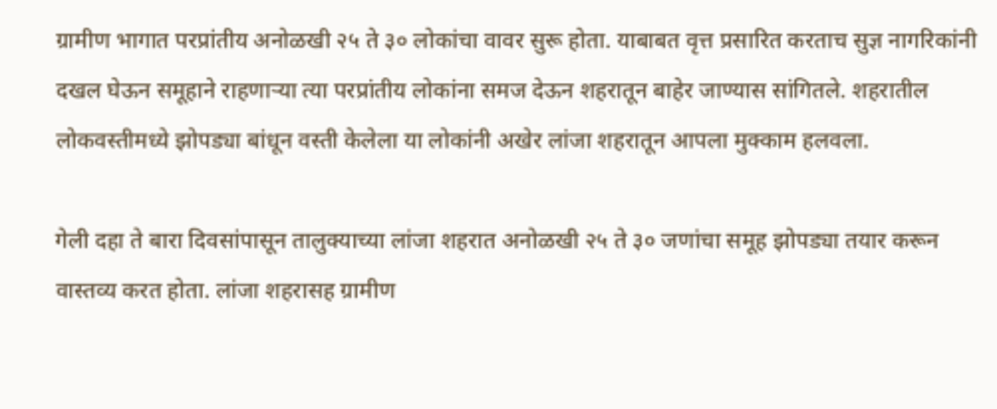ग्रामीण भागात परप्रांतीय अनोळखी २५ ते ३० लोकांचा वावर सुरू होता. याबाबत वृत्त प्रसारित करताच सुज्ञ नागरिकांनी दखल घेऊन समूहाने राहणाऱ्या त्या परप्रांतीय लोकांना समज देऊन शहरातून बाहेर जाण्यास सांगितले. शहरातील लोकवस्तीमध्ये झोपड्या बांधून वस्ती केलेला या लोकांनी अखेर लांजा शहरातून आपला मुक्काम हलवला.

गेली दहा ते बारा दिवसांपासून तालुक्याच्या लांजा शहरात अनोळखी २५ ते ३० जणांचा समूह झोपड्या तयार करून वास्तव्य करत होता. लांजा शहरासह ग्रामीण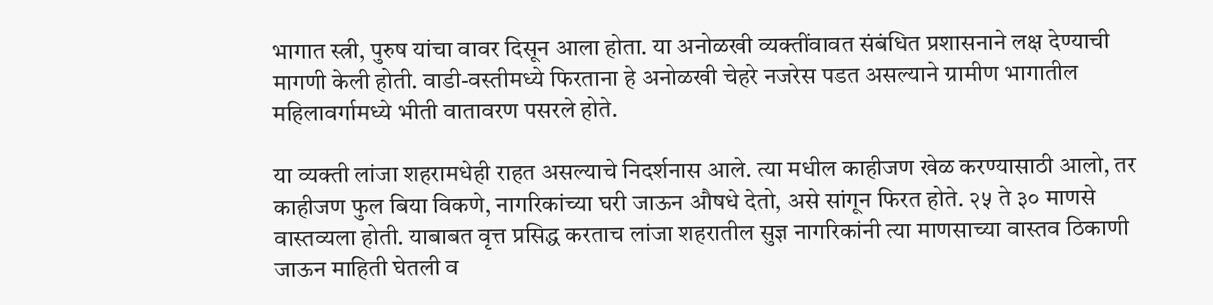भागात स्त्री, पुरुष यांचा वावर दिसून आला होता. या अनोळखी व्यक्तींवावत संबंधित प्रशासनाने लक्ष देण्याची मागणी केली होती. वाडी-वस्तीमध्ये फिरताना हे अनोळखी चेहरे नजरेस पडत असल्याने ग्रामीण भागातील महिलावर्गामध्ये भीती वातावरण पसरले होते.

या व्यक्ती लांजा शहरामधेही राहत असल्याचे निदर्शनास आले. त्या मधील काहीजण खेळ करण्यासाठी आलो, तर काहीजण फुल बिया विकणे, नागरिकांच्या घरी जाऊन औषधे देतो, असे सांगून फिरत होते. २५ ते ३० माणसे वास्तव्यला होती. याबाबत वृत्त प्रसिद्ध करताच लांजा शहरातील सुज्ञ नागरिकांनी त्या माणसाच्या वास्तव ठिकाणी जाऊन माहिती घेतली व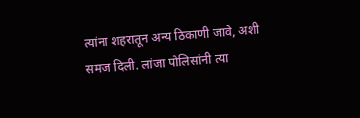त्यांना शहरातून अन्य ठिकाणी जावे, अशी समज दिली. लांजा पोलिसांनी त्या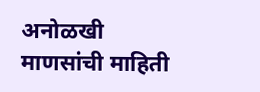अनोळखी माणसांची माहिती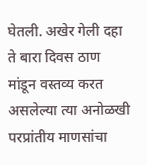घेतली. अखेर गेली दहा ते बारा दिवस ठाण मांडून वस्तव्य करत असलेल्या त्या अनोळखी परप्रांतीय माणसांचा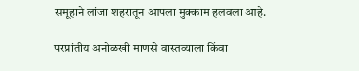समूहाने लांजा शहरातून आपला मुक्काम हलवला आहे.

परप्रांतीय अनोळखी माणसे वास्तव्याला किंवा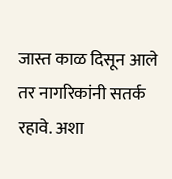जास्त काळ दिसून आले तर नागरिकांनी सतर्क रहावे. अशा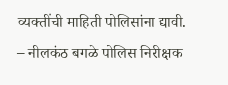व्यक्तींची माहिती पोलिसांना द्यावी. – नीलकंठ बगळे पोलिस निरीक्षक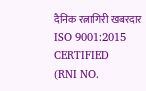दैनिक रत्नागिरी खबरदार
ISO 9001:2015 CERTIFIED
(RNI NO.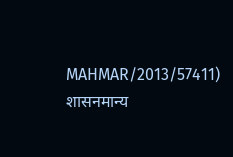MAHMAR/2013/57411)
शासनमान्य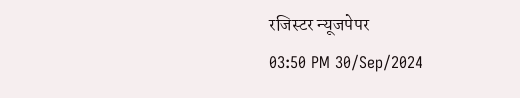रजिस्टर न्यूजपेपर
03:50 PM 30/Sep/2024